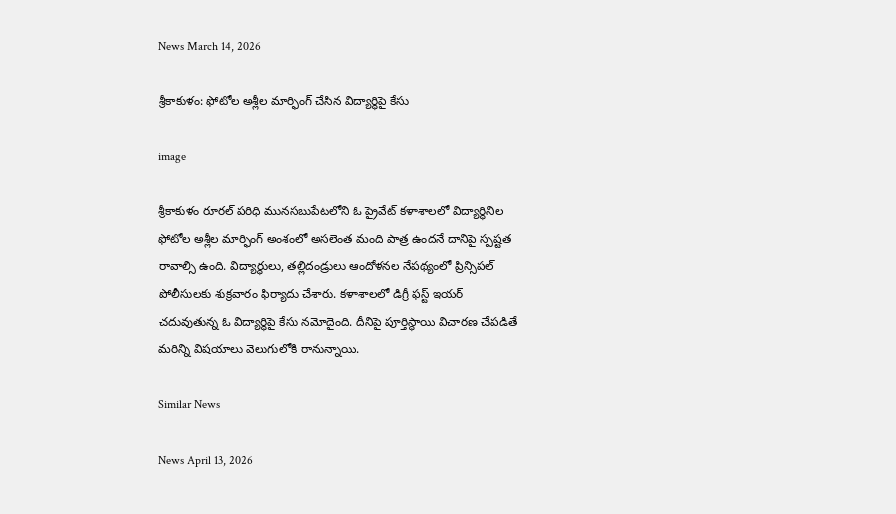News March 14, 2026

శ్రీకాకుళం: ఫోటోల అశ్లీల మార్ఫింగ్‌ చేసిన విద్యార్థిపై కేసు

image

శ్రీకాకుళం రూరల్ పరిధి మునసబుపేటలోని ఓ ప్రైవేట్ కళాశాలలో విద్యార్థినిల ఫోటోల అశ్లీల మార్ఫింగ్ అంశంలో అసలెంత మంది పాత్ర ఉందనే దానిపై స్పష్టత రావాల్సి ఉంది. విద్యార్థులు, తల్లిదండ్రులు ఆందోళనల నేపథ్యంలో ప్రిన్సిపల్ పోలీసులకు శుక్రవారం ఫిర్యాదు చేశారు. కళాశాలలో డిగ్రీ ఫస్ట్ ఇయర్ చదువుతున్న ఓ విద్యార్థిపై కేసు నమోదైంది. దీనిపై పూర్తిస్థాయి విచారణ చేపడితే మరిన్ని విషయాలు వెలుగులోకి రానున్నాయి.

Similar News

News April 13, 2026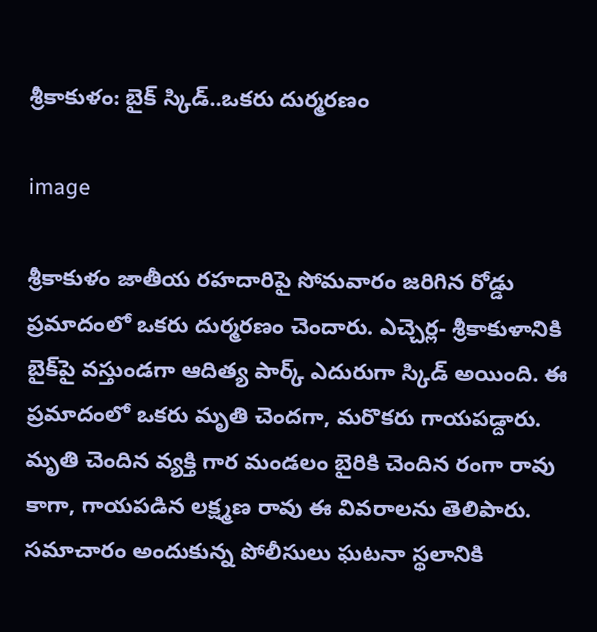శ్రీకాకుళం: బైక్ స్కిడ్..ఒకరు దుర్మరణం

image

శ్రీకాకుళం జాతీయ రహదారిపై సోమవారం జరిగిన రోడ్డు ప్రమాదంలో ఒకరు దుర్మరణం చెందారు. ఎచ్చెర్ల- శ్రీకాకుళానికి బైక్‌పై వస్తుండగా ఆదిత్య పార్క్ ఎదురుగా స్కిడ్ అయింది. ఈ ప్రమాదంలో ఒకరు మృతి చెందగా, మరొకరు గాయపడ్దారు. మృతి చెందిన వ్యక్తి గార మండలం బైరికి చెందిన రంగా రావు కాగా, గాయపడిన లక్ష్మణ రావు ఈ వివరాలను తెలిపారు. సమాచారం అందుకున్న పోలీసులు ఘటనా స్థలానికి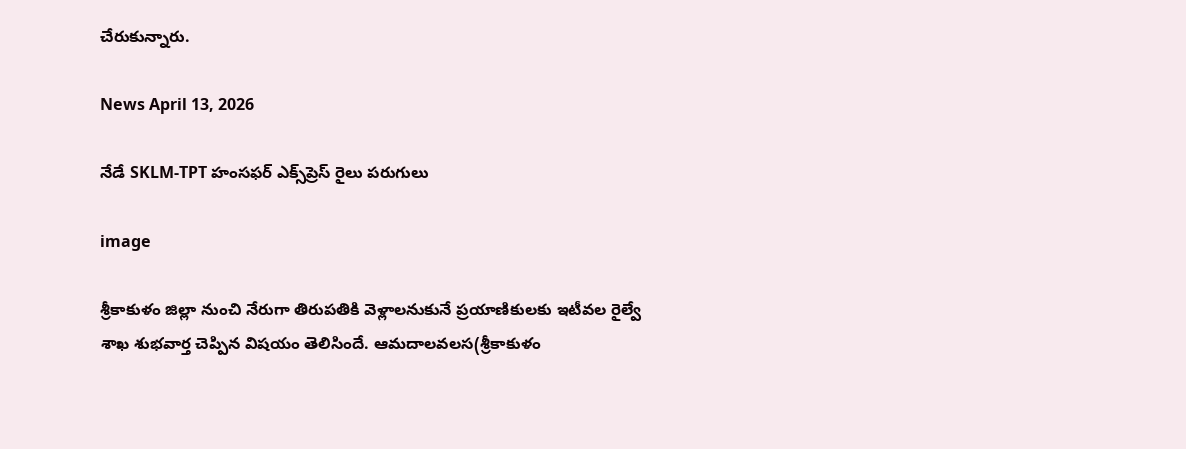చేరుకున్నారు.

News April 13, 2026

నేడే SKLM-TPT హంసఫర్ ఎక్స్‌ప్రెస్ రైలు పరుగులు

image

శ్రీకాకుళం జిల్లా నుంచి నేరుగా తిరుపతికి వెళ్లాలనుకునే ప్రయాణికులకు ఇటీవల రైల్వే శాఖ శుభవార్త చెప్పిన విషయం తెలిసిందే. ఆమదాలవలస(శ్రీకాకుళం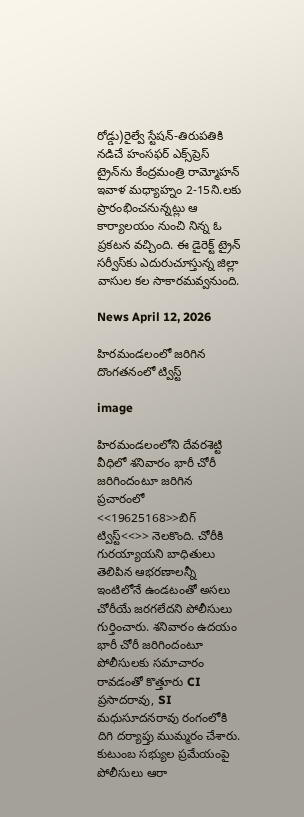రోడ్డు)రైల్వే స్టేషన్-తిరుపతికి నడిచే హంసఫర్ ఎక్స్‌ప్రెస్ ట్రైన్‌ను కేంద్రమంత్రి రామ్మోహన్ ఇవాళ మధ్యాహ్నం 2-15ని.లకు ప్రారంభించనున్నట్లు ఆ కార్యాలయం నుంచి నిన్న ఓ ప్రకటన వచ్చింది. ఈ డైరెక్ట్ ట్రైన్ సర్వీస్‌కు ఎదురుచూస్తున్న జిల్లా వాసుల కల సాకారమవ్వనుంది.

News April 12, 2026

హిరమండలంలో జరిగిన దొంగతనంలో ట్విస్ట్

image

హిరమండలంలోని దేవరశెట్టి వీధిలో శనివారం భారీ చోరీ జరిగిందంటూ జరిగిన ప్రచారంలో <<19625168>>బిగ్ ట్విస్ట్<<>> నెలకొంది. చోరీకి గురయ్యాయని బాధితులు తెలిపిన ఆభరణాలన్నీ ఇంటిలోనే ఉండటంతో అసలు చోరీయే జరగలేదని పోలీసులు గుర్తించారు. శనివారం ఉదయం భారీ చోరీ జరిగిందంటూ పోలీసులకు సమాచారం రావడంతో కొత్తూరు CI ప్రసాదరావు, SI మధుసూదనరావు రంగంలోకి దిగి దర్యాప్తు ముమ్మరం చేశారు. కుటుంబ సభ్యుల ప్రమేయంపై పోలీసులు ఆరా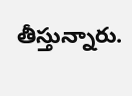తీస్తున్నారు.